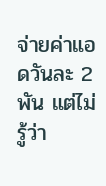จ่ายค่าแอดวันละ 2 พัน แต่ไม่รู้ว่า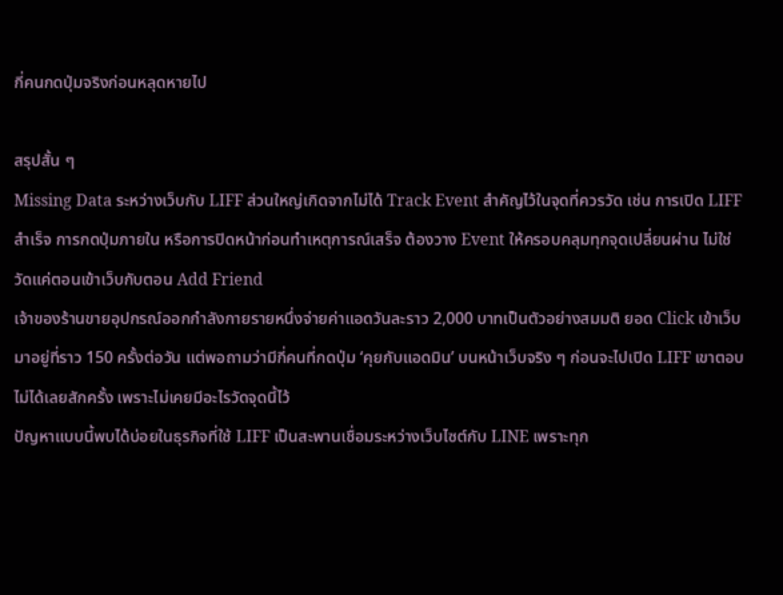กี่คนกดปุ่มจริงก่อนหลุดหายไป

สรุปสั้น ๆ
Missing Data ระหว่างเว็บกับ LIFF ส่วนใหญ่เกิดจากไม่ได้ Track Event สำคัญไว้ในจุดที่ควรวัด เช่น การเปิด LIFF สำเร็จ การกดปุ่มภายใน หรือการปิดหน้าก่อนทำเหตุการณ์เสร็จ ต้องวาง Event ให้ครอบคลุมทุกจุดเปลี่ยนผ่าน ไม่ใช่วัดแค่ตอนเข้าเว็บกับตอน Add Friend
เจ้าของร้านขายอุปกรณ์ออกกำลังกายรายหนึ่งจ่ายค่าแอดวันละราว 2,000 บาทเป็นตัวอย่างสมมติ ยอด Click เข้าเว็บมาอยู่ที่ราว 150 ครั้งต่อวัน แต่พอถามว่ามีกี่คนที่กดปุ่ม ‘คุยกับแอดมิน’ บนหน้าเว็บจริง ๆ ก่อนจะไปเปิด LIFF เขาตอบไม่ได้เลยสักครั้ง เพราะไม่เคยมีอะไรวัดจุดนี้ไว้
ปัญหาแบบนี้พบได้บ่อยในธุรกิจที่ใช้ LIFF เป็นสะพานเชื่อมระหว่างเว็บไซต์กับ LINE เพราะทุก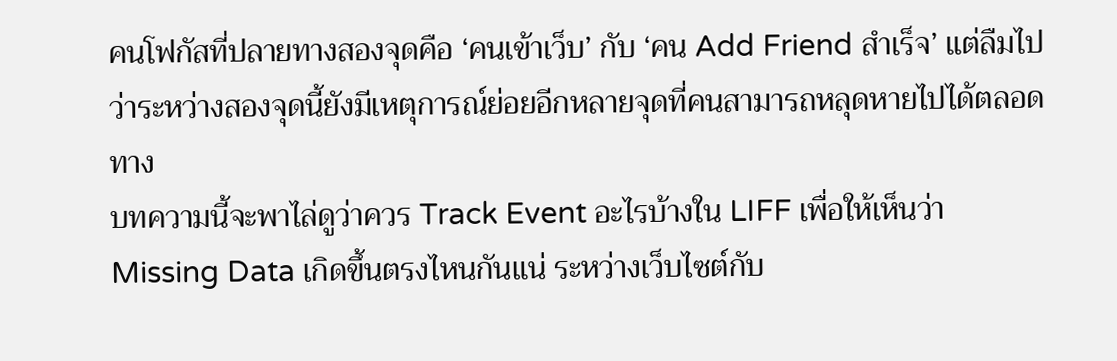คนโฟกัสที่ปลายทางสองจุดคือ ‘คนเข้าเว็บ’ กับ ‘คน Add Friend สำเร็จ’ แต่ลืมไปว่าระหว่างสองจุดนี้ยังมีเหตุการณ์ย่อยอีกหลายจุดที่คนสามารถหลุดหายไปได้ตลอดทาง
บทความนี้จะพาไล่ดูว่าควร Track Event อะไรบ้างใน LIFF เพื่อให้เห็นว่า Missing Data เกิดขึ้นตรงไหนกันแน่ ระหว่างเว็บไซต์กับ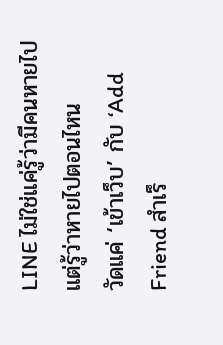LINE ไม่ใช่แค่รู้ว่ามีคนหายไป แต่รู้ว่าหายไปตอนไหน
วัดแค่ ‘เข้าเว็บ’ กับ ‘Add Friend สำเร็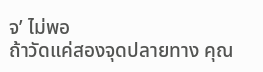จ’ ไม่พอ
ถ้าวัดแค่สองจุดปลายทาง คุณ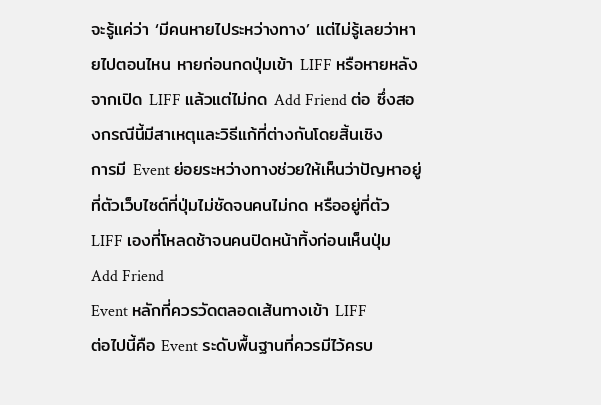จะรู้แค่ว่า ‘มีคนหายไประหว่างทาง’ แต่ไม่รู้เลยว่าหายไปตอนไหน หายก่อนกดปุ่มเข้า LIFF หรือหายหลังจากเปิด LIFF แล้วแต่ไม่กด Add Friend ต่อ ซึ่งสองกรณีนี้มีสาเหตุและวิธีแก้ที่ต่างกันโดยสิ้นเชิง
การมี Event ย่อยระหว่างทางช่วยให้เห็นว่าปัญหาอยู่ที่ตัวเว็บไซต์ที่ปุ่มไม่ชัดจนคนไม่กด หรืออยู่ที่ตัว LIFF เองที่โหลดช้าจนคนปิดหน้าทิ้งก่อนเห็นปุ่ม Add Friend
Event หลักที่ควรวัดตลอดเส้นทางเข้า LIFF
ต่อไปนี้คือ Event ระดับพื้นฐานที่ควรมีไว้ครบ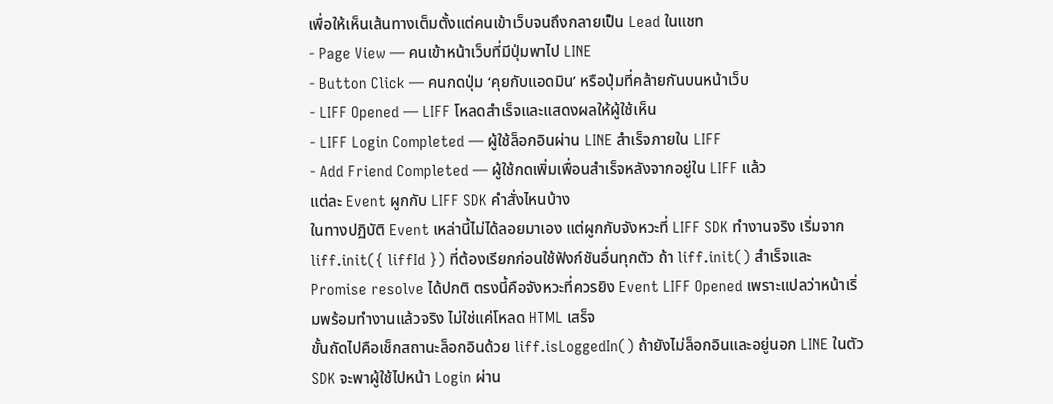เพื่อให้เห็นเส้นทางเต็มตั้งแต่คนเข้าเว็บจนถึงกลายเป็น Lead ในแชท
- Page View — คนเข้าหน้าเว็บที่มีปุ่มพาไป LINE
- Button Click — คนกดปุ่ม ‘คุยกับแอดมิน’ หรือปุ่มที่คล้ายกันบนหน้าเว็บ
- LIFF Opened — LIFF โหลดสำเร็จและแสดงผลให้ผู้ใช้เห็น
- LIFF Login Completed — ผู้ใช้ล็อกอินผ่าน LINE สำเร็จภายใน LIFF
- Add Friend Completed — ผู้ใช้กดเพิ่มเพื่อนสำเร็จหลังจากอยู่ใน LIFF แล้ว
แต่ละ Event ผูกกับ LIFF SDK คำสั่งไหนบ้าง
ในทางปฏิบัติ Event เหล่านี้ไม่ได้ลอยมาเอง แต่ผูกกับจังหวะที่ LIFF SDK ทำงานจริง เริ่มจาก liff.init({ liffId }) ที่ต้องเรียกก่อนใช้ฟังก์ชันอื่นทุกตัว ถ้า liff.init() สำเร็จและ Promise resolve ได้ปกติ ตรงนี้คือจังหวะที่ควรยิง Event LIFF Opened เพราะแปลว่าหน้าเริ่มพร้อมทำงานแล้วจริง ไม่ใช่แค่โหลด HTML เสร็จ
ขั้นถัดไปคือเช็กสถานะล็อกอินด้วย liff.isLoggedIn() ถ้ายังไม่ล็อกอินและอยู่นอก LINE ในตัว SDK จะพาผู้ใช้ไปหน้า Login ผ่าน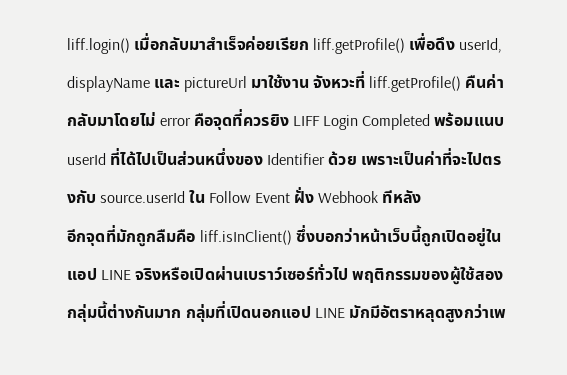liff.login() เมื่อกลับมาสำเร็จค่อยเรียก liff.getProfile() เพื่อดึง userId, displayName และ pictureUrl มาใช้งาน จังหวะที่ liff.getProfile() คืนค่ากลับมาโดยไม่ error คือจุดที่ควรยิง LIFF Login Completed พร้อมแนบ userId ที่ได้ไปเป็นส่วนหนึ่งของ Identifier ด้วย เพราะเป็นค่าที่จะไปตรงกับ source.userId ใน Follow Event ฝั่ง Webhook ทีหลัง
อีกจุดที่มักถูกลืมคือ liff.isInClient() ซึ่งบอกว่าหน้าเว็บนี้ถูกเปิดอยู่ในแอป LINE จริงหรือเปิดผ่านเบราว์เซอร์ทั่วไป พฤติกรรมของผู้ใช้สองกลุ่มนี้ต่างกันมาก กลุ่มที่เปิดนอกแอป LINE มักมีอัตราหลุดสูงกว่าเพ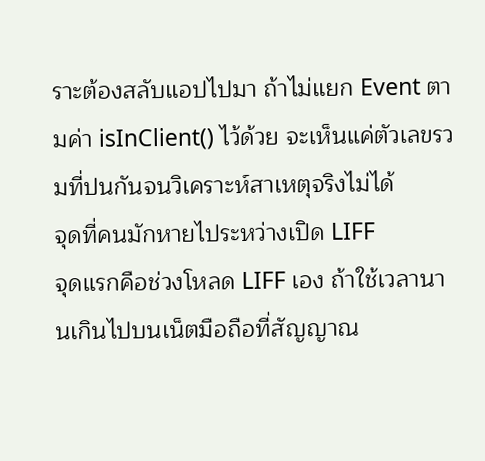ราะต้องสลับแอปไปมา ถ้าไม่แยก Event ตามค่า isInClient() ไว้ด้วย จะเห็นแค่ตัวเลขรวมที่ปนกันจนวิเคราะห์สาเหตุจริงไม่ได้
จุดที่คนมักหายไประหว่างเปิด LIFF
จุดแรกคือช่วงโหลด LIFF เอง ถ้าใช้เวลานานเกินไปบนเน็ตมือถือที่สัญญาณ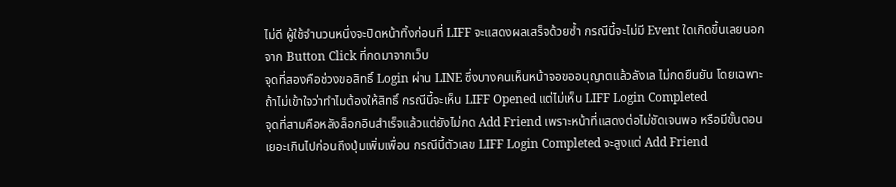ไม่ดี ผู้ใช้จำนวนหนึ่งจะปิดหน้าทิ้งก่อนที่ LIFF จะแสดงผลเสร็จด้วยซ้ำ กรณีนี้จะไม่มี Event ใดเกิดขึ้นเลยนอกจาก Button Click ที่กดมาจากเว็บ
จุดที่สองคือช่วงขอสิทธิ์ Login ผ่าน LINE ซึ่งบางคนเห็นหน้าจอขออนุญาตแล้วลังเล ไม่กดยืนยัน โดยเฉพาะถ้าไม่เข้าใจว่าทำไมต้องให้สิทธิ์ กรณีนี้จะเห็น LIFF Opened แต่ไม่เห็น LIFF Login Completed
จุดที่สามคือหลังล็อกอินสำเร็จแล้วแต่ยังไม่กด Add Friend เพราะหน้าที่แสดงต่อไม่ชัดเจนพอ หรือมีขั้นตอนเยอะเกินไปก่อนถึงปุ่มเพิ่มเพื่อน กรณีนี้ตัวเลข LIFF Login Completed จะสูงแต่ Add Friend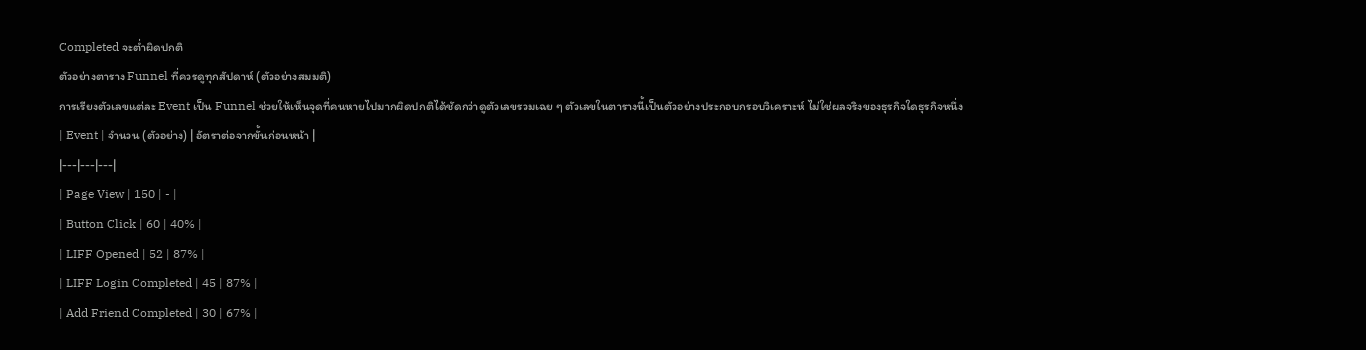Completed จะต่ำผิดปกติ
ตัวอย่างตาราง Funnel ที่ควรดูทุกสัปดาห์ (ตัวอย่างสมมติ)
การเรียงตัวเลขแต่ละ Event เป็น Funnel ช่วยให้เห็นจุดที่คนหายไปมากผิดปกติได้ชัดกว่าดูตัวเลขรวมเฉย ๆ ตัวเลขในตารางนี้เป็นตัวอย่างประกอบกรอบวิเคราะห์ ไม่ใช่ผลจริงของธุรกิจใดธุรกิจหนึ่ง
| Event | จำนวน (ตัวอย่าง) | อัตราต่อจากขั้นก่อนหน้า |
|---|---|---|
| Page View | 150 | - |
| Button Click | 60 | 40% |
| LIFF Opened | 52 | 87% |
| LIFF Login Completed | 45 | 87% |
| Add Friend Completed | 30 | 67% |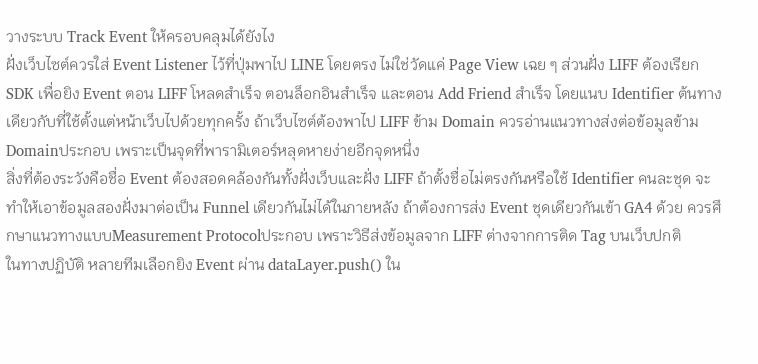วางระบบ Track Event ให้ครอบคลุมได้ยังไง
ฝั่งเว็บไซต์ควรใส่ Event Listener ไว้ที่ปุ่มพาไป LINE โดยตรง ไม่ใช่วัดแค่ Page View เฉย ๆ ส่วนฝั่ง LIFF ต้องเรียก SDK เพื่อยิง Event ตอน LIFF โหลดสำเร็จ ตอนล็อกอินสำเร็จ และตอน Add Friend สำเร็จ โดยแนบ Identifier ต้นทางเดียวกับที่ใช้ตั้งแต่หน้าเว็บไปด้วยทุกครั้ง ถ้าเว็บไซต์ต้องพาไป LIFF ข้าม Domain ควรอ่านแนวทางส่งต่อข้อมูลข้าม Domainประกอบ เพราะเป็นจุดที่พารามิเตอร์หลุดหายง่ายอีกจุดหนึ่ง
สิ่งที่ต้องระวังคือชื่อ Event ต้องสอดคล้องกันทั้งฝั่งเว็บและฝั่ง LIFF ถ้าตั้งชื่อไม่ตรงกันหรือใช้ Identifier คนละชุด จะทำให้เอาข้อมูลสองฝั่งมาต่อเป็น Funnel เดียวกันไม่ได้ในภายหลัง ถ้าต้องการส่ง Event ชุดเดียวกันเข้า GA4 ด้วย ควรศึกษาแนวทางแบบMeasurement Protocolประกอบ เพราะวิธีส่งข้อมูลจาก LIFF ต่างจากการติด Tag บนเว็บปกติ
ในทางปฏิบัติ หลายทีมเลือกยิง Event ผ่าน dataLayer.push() ใน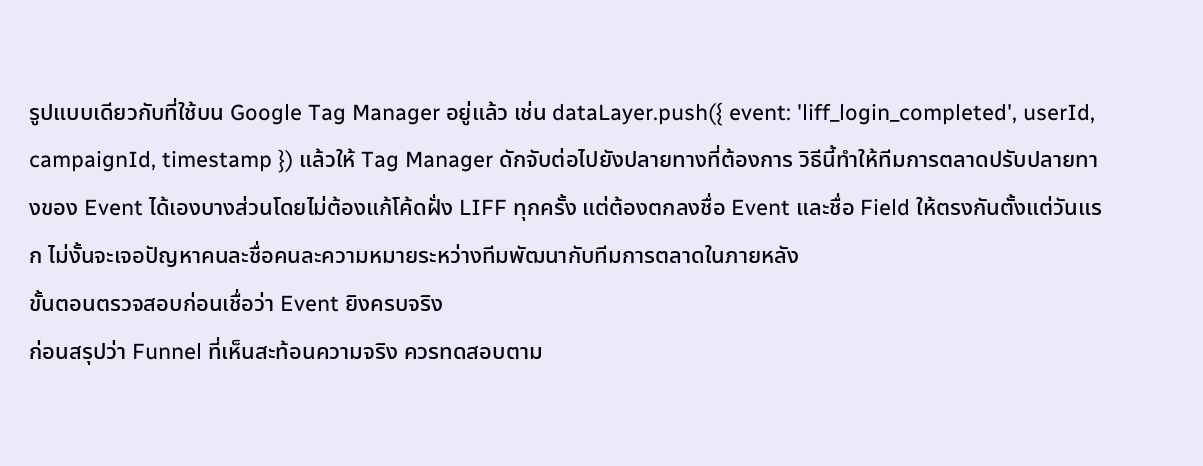รูปแบบเดียวกับที่ใช้บน Google Tag Manager อยู่แล้ว เช่น dataLayer.push({ event: 'liff_login_completed', userId, campaignId, timestamp }) แล้วให้ Tag Manager ดักจับต่อไปยังปลายทางที่ต้องการ วิธีนี้ทำให้ทีมการตลาดปรับปลายทางของ Event ได้เองบางส่วนโดยไม่ต้องแก้โค้ดฝั่ง LIFF ทุกครั้ง แต่ต้องตกลงชื่อ Event และชื่อ Field ให้ตรงกันตั้งแต่วันแรก ไม่งั้นจะเจอปัญหาคนละชื่อคนละความหมายระหว่างทีมพัฒนากับทีมการตลาดในภายหลัง
ขั้นตอนตรวจสอบก่อนเชื่อว่า Event ยิงครบจริง
ก่อนสรุปว่า Funnel ที่เห็นสะท้อนความจริง ควรทดสอบตาม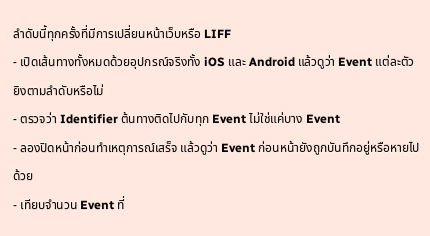ลำดับนี้ทุกครั้งที่มีการเปลี่ยนหน้าเว็บหรือ LIFF
- เปิดเส้นทางทั้งหมดด้วยอุปกรณ์จริงทั้ง iOS และ Android แล้วดูว่า Event แต่ละตัวยิงตามลำดับหรือไม่
- ตรวจว่า Identifier ต้นทางติดไปกับทุก Event ไม่ใช่แค่บาง Event
- ลองปิดหน้าก่อนทำเหตุการณ์เสร็จ แล้วดูว่า Event ก่อนหน้ายังถูกบันทึกอยู่หรือหายไปด้วย
- เทียบจำนวน Event ที่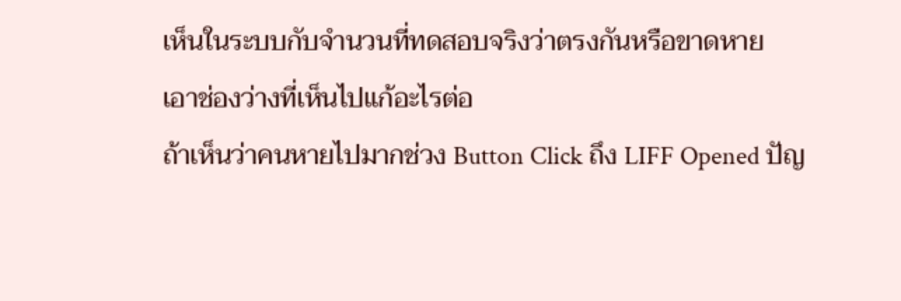เห็นในระบบกับจำนวนที่ทดสอบจริงว่าตรงกันหรือขาดหาย
เอาช่องว่างที่เห็นไปแก้อะไรต่อ
ถ้าเห็นว่าคนหายไปมากช่วง Button Click ถึง LIFF Opened ปัญ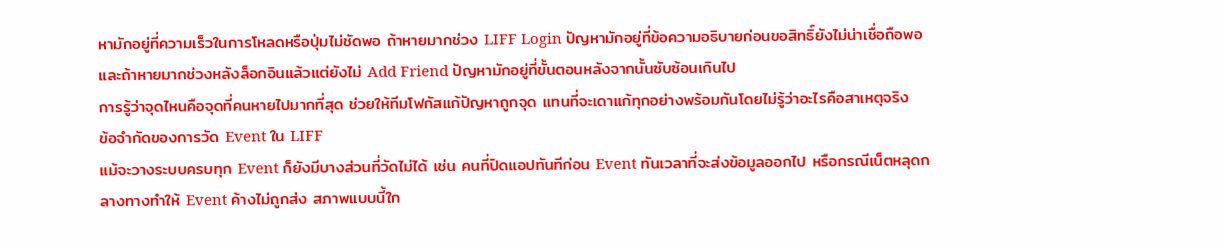หามักอยู่ที่ความเร็วในการโหลดหรือปุ่มไม่ชัดพอ ถ้าหายมากช่วง LIFF Login ปัญหามักอยู่ที่ข้อความอธิบายก่อนขอสิทธิ์ยังไม่น่าเชื่อถือพอ และถ้าหายมากช่วงหลังล็อกอินแล้วแต่ยังไม่ Add Friend ปัญหามักอยู่ที่ขั้นตอนหลังจากนั้นซับซ้อนเกินไป
การรู้ว่าจุดไหนคือจุดที่คนหายไปมากที่สุด ช่วยให้ทีมโฟกัสแก้ปัญหาถูกจุด แทนที่จะเดาแก้ทุกอย่างพร้อมกันโดยไม่รู้ว่าอะไรคือสาเหตุจริง
ข้อจำกัดของการวัด Event ใน LIFF
แม้จะวางระบบครบทุก Event ก็ยังมีบางส่วนที่วัดไม่ได้ เช่น คนที่ปิดแอปทันทีก่อน Event ทันเวลาที่จะส่งข้อมูลออกไป หรือกรณีเน็ตหลุดกลางทางทำให้ Event ค้างไม่ถูกส่ง สภาพแบบนี้ใก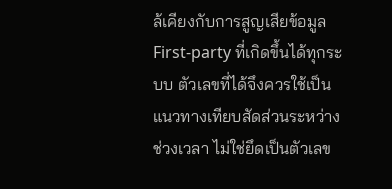ล้เคียงกับการสูญเสียข้อมูล First-party ที่เกิดขึ้นได้ทุกระบบ ตัวเลขที่ได้จึงควรใช้เป็นแนวทางเทียบสัดส่วนระหว่างช่วงเวลา ไม่ใช่ยึดเป็นตัวเลข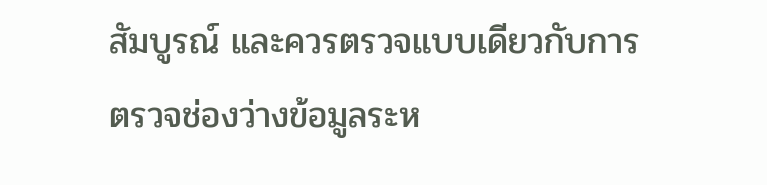สัมบูรณ์ และควรตรวจแบบเดียวกับการตรวจช่องว่างข้อมูลระห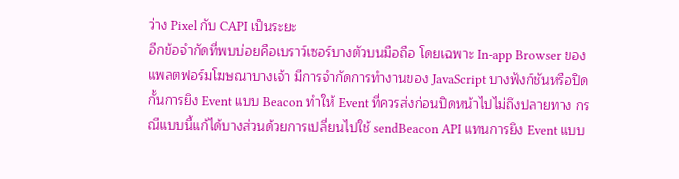ว่าง Pixel กับ CAPI เป็นระยะ
อีกข้อจำกัดที่พบบ่อยคือเบราว์เซอร์บางตัวบนมือถือ โดยเฉพาะ In-app Browser ของแพลตฟอร์มโฆษณาบางเจ้า มีการจำกัดการทำงานของ JavaScript บางฟังก์ชันหรือปิดกั้นการยิง Event แบบ Beacon ทำให้ Event ที่ควรส่งก่อนปิดหน้าไปไม่ถึงปลายทาง กรณีแบบนี้แก้ได้บางส่วนด้วยการเปลี่ยนไปใช้ sendBeacon API แทนการยิง Event แบบ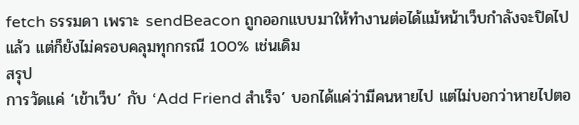fetch ธรรมดา เพราะ sendBeacon ถูกออกแบบมาให้ทำงานต่อได้แม้หน้าเว็บกำลังจะปิดไปแล้ว แต่ก็ยังไม่ครอบคลุมทุกกรณี 100% เช่นเดิม
สรุป
การวัดแค่ ‘เข้าเว็บ’ กับ ‘Add Friend สำเร็จ’ บอกได้แค่ว่ามีคนหายไป แต่ไม่บอกว่าหายไปตอ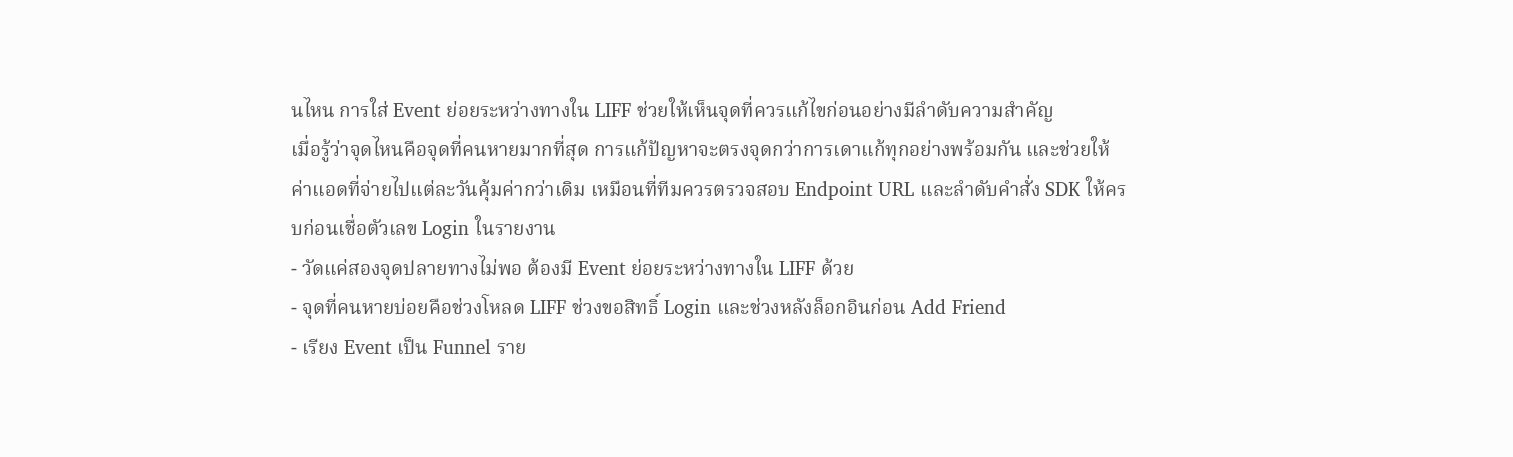นไหน การใส่ Event ย่อยระหว่างทางใน LIFF ช่วยให้เห็นจุดที่ควรแก้ไขก่อนอย่างมีลำดับความสำคัญ
เมื่อรู้ว่าจุดไหนคือจุดที่คนหายมากที่สุด การแก้ปัญหาจะตรงจุดกว่าการเดาแก้ทุกอย่างพร้อมกัน และช่วยให้ค่าแอดที่จ่ายไปแต่ละวันคุ้มค่ากว่าเดิม เหมือนที่ทีมควรตรวจสอบ Endpoint URL และลำดับคำสั่ง SDK ให้ครบก่อนเชื่อตัวเลข Login ในรายงาน
- วัดแค่สองจุดปลายทางไม่พอ ต้องมี Event ย่อยระหว่างทางใน LIFF ด้วย
- จุดที่คนหายบ่อยคือช่วงโหลด LIFF ช่วงขอสิทธิ์ Login และช่วงหลังล็อกอินก่อน Add Friend
- เรียง Event เป็น Funnel ราย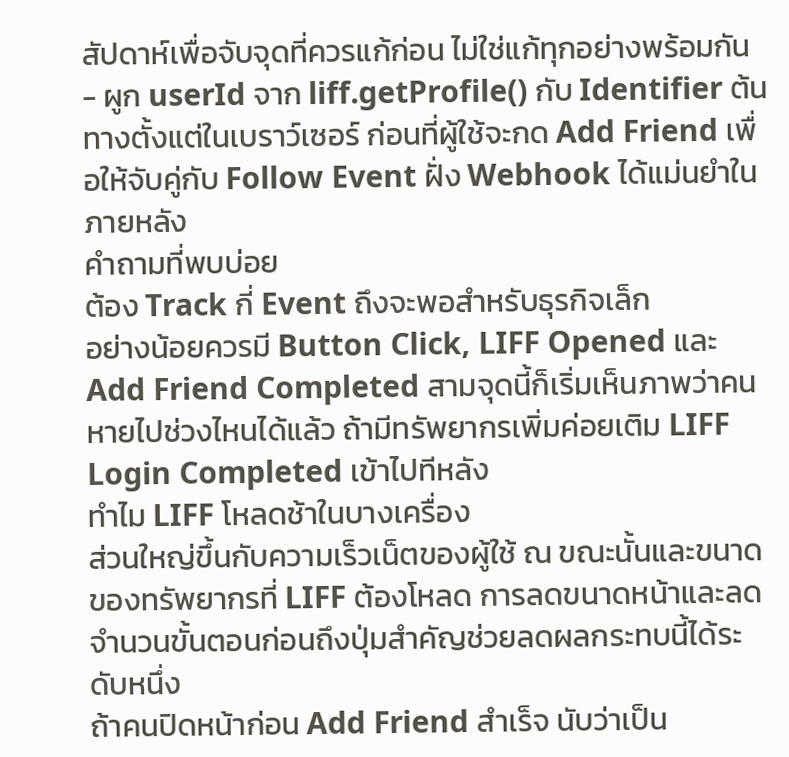สัปดาห์เพื่อจับจุดที่ควรแก้ก่อน ไม่ใช่แก้ทุกอย่างพร้อมกัน
- ผูก userId จาก liff.getProfile() กับ Identifier ต้นทางตั้งแต่ในเบราว์เซอร์ ก่อนที่ผู้ใช้จะกด Add Friend เพื่อให้จับคู่กับ Follow Event ฝั่ง Webhook ได้แม่นยำในภายหลัง
คำถามที่พบบ่อย
ต้อง Track กี่ Event ถึงจะพอสำหรับธุรกิจเล็ก
อย่างน้อยควรมี Button Click, LIFF Opened และ Add Friend Completed สามจุดนี้ก็เริ่มเห็นภาพว่าคนหายไปช่วงไหนได้แล้ว ถ้ามีทรัพยากรเพิ่มค่อยเติม LIFF Login Completed เข้าไปทีหลัง
ทำไม LIFF โหลดช้าในบางเครื่อง
ส่วนใหญ่ขึ้นกับความเร็วเน็ตของผู้ใช้ ณ ขณะนั้นและขนาดของทรัพยากรที่ LIFF ต้องโหลด การลดขนาดหน้าและลดจำนวนขั้นตอนก่อนถึงปุ่มสำคัญช่วยลดผลกระทบนี้ได้ระดับหนึ่ง
ถ้าคนปิดหน้าก่อน Add Friend สำเร็จ นับว่าเป็น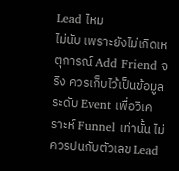Lead ไหม
ไม่นับ เพราะยังไม่เกิดเหตุการณ์ Add Friend จริง ควรเก็บไว้เป็นข้อมูลระดับ Event เพื่อวิเคราะห์ Funnel เท่านั้น ไม่ควรปนกับตัวเลข Lead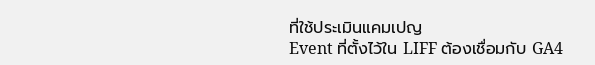ที่ใช้ประเมินแคมเปญ
Event ที่ตั้งไว้ใน LIFF ต้องเชื่อมกับ GA4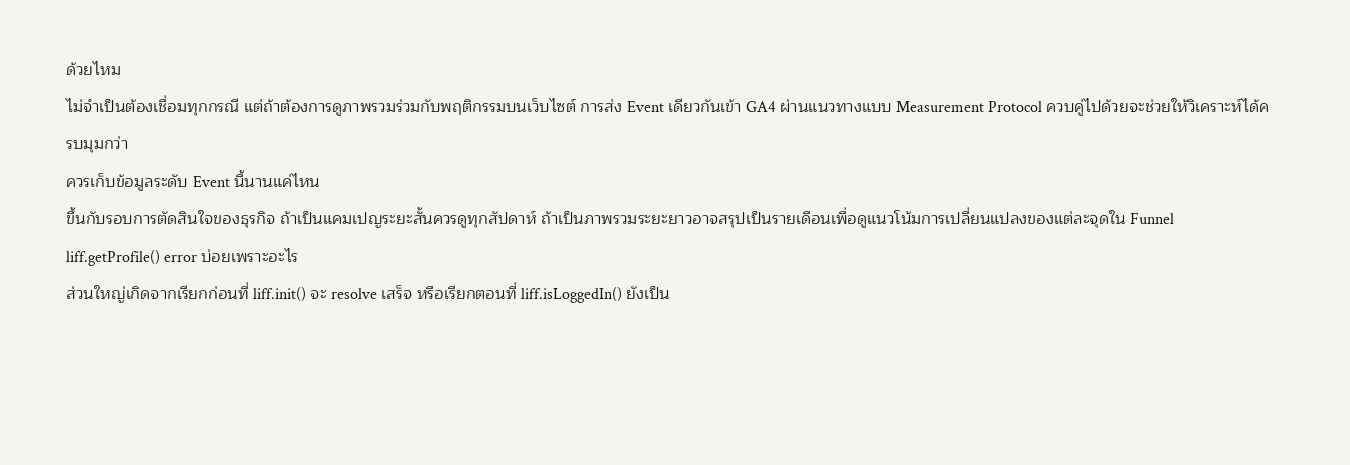ด้วยไหม
ไม่จำเป็นต้องเชื่อมทุกกรณี แต่ถ้าต้องการดูภาพรวมร่วมกับพฤติกรรมบนเว็บไซต์ การส่ง Event เดียวกันเข้า GA4 ผ่านแนวทางแบบ Measurement Protocol ควบคู่ไปด้วยจะช่วยให้วิเคราะห์ได้ครบมุมกว่า
ควรเก็บข้อมูลระดับ Event นี้นานแค่ไหน
ขึ้นกับรอบการตัดสินใจของธุรกิจ ถ้าเป็นแคมเปญระยะสั้นควรดูทุกสัปดาห์ ถ้าเป็นภาพรวมระยะยาวอาจสรุปเป็นรายเดือนเพื่อดูแนวโน้มการเปลี่ยนแปลงของแต่ละจุดใน Funnel
liff.getProfile() error บ่อยเพราะอะไร
ส่วนใหญ่เกิดจากเรียกก่อนที่ liff.init() จะ resolve เสร็จ หรือเรียกตอนที่ liff.isLoggedIn() ยังเป็น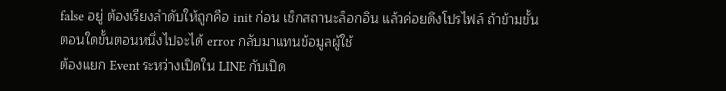false อยู่ ต้องเรียงลำดับให้ถูกคือ init ก่อน เช็กสถานะล็อกอิน แล้วค่อยดึงโปรไฟล์ ถ้าข้ามขั้นตอนใดขั้นตอนหนึ่งไปจะได้ error กลับมาแทนข้อมูลผู้ใช้
ต้องแยก Event ระหว่างเปิดใน LINE กับเปิด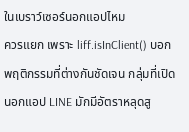ในเบราว์เซอร์นอกแอปไหม
ควรแยก เพราะ liff.isInClient() บอกพฤติกรรมที่ต่างกันชัดเจน กลุ่มที่เปิดนอกแอป LINE มักมีอัตราหลุดสู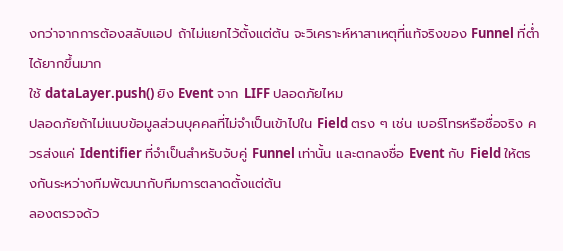งกว่าจากการต้องสลับแอป ถ้าไม่แยกไว้ตั้งแต่ต้น จะวิเคราะห์หาสาเหตุที่แท้จริงของ Funnel ที่ต่ำได้ยากขึ้นมาก
ใช้ dataLayer.push() ยิง Event จาก LIFF ปลอดภัยไหม
ปลอดภัยถ้าไม่แนบข้อมูลส่วนบุคคลที่ไม่จำเป็นเข้าไปใน Field ตรง ๆ เช่น เบอร์โทรหรือชื่อจริง ควรส่งแค่ Identifier ที่จำเป็นสำหรับจับคู่ Funnel เท่านั้น และตกลงชื่อ Event กับ Field ให้ตรงกันระหว่างทีมพัฒนากับทีมการตลาดตั้งแต่ต้น
ลองตรวจด้ว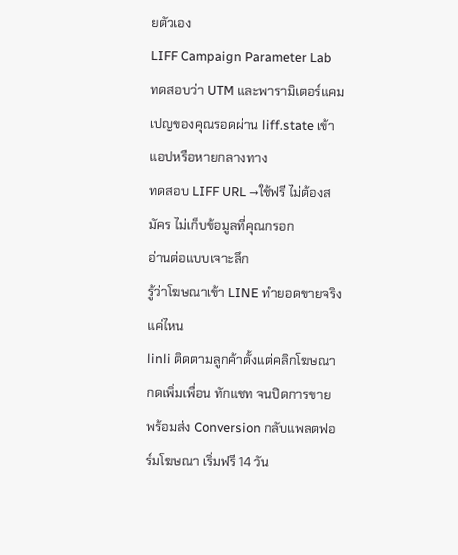ยตัวเอง
LIFF Campaign Parameter Lab
ทดสอบว่า UTM และพารามิเตอร์แคมเปญของคุณรอดผ่าน liff.state เข้าแอปหรือหายกลางทาง
ทดสอบ LIFF URL →ใช้ฟรี ไม่ต้องสมัคร ไม่เก็บข้อมูลที่คุณกรอก
อ่านต่อแบบเจาะลึก
รู้ว่าโฆษณาเข้า LINE ทำยอดขายจริงแค่ไหน
linli ติดตามลูกค้าตั้งแต่คลิกโฆษณา กดเพิ่มเพื่อน ทักแชท จนปิดการขาย พร้อมส่ง Conversion กลับแพลตฟอร์มโฆษณา เริ่มฟรี 14 วัน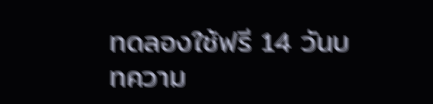ทดลองใช้ฟรี 14 วันบทความ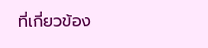ที่เกี่ยวข้อง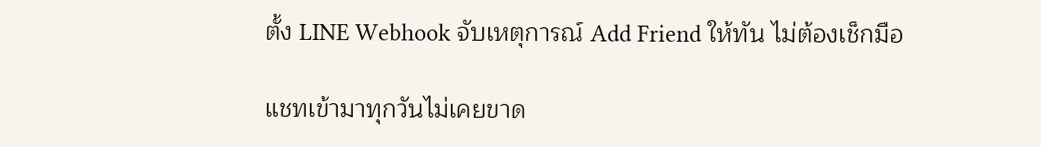ตั้ง LINE Webhook จับเหตุการณ์ Add Friend ให้ทัน ไม่ต้องเช็กมือ

แชทเข้ามาทุกวันไม่เคยขาด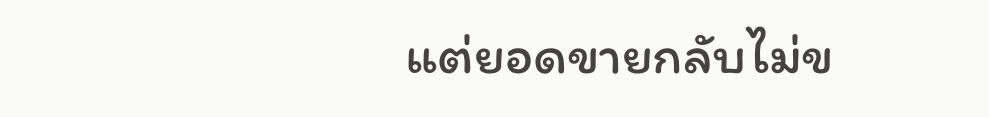แต่ยอดขายกลับไม่ข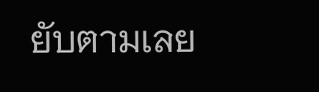ยับตามเลย